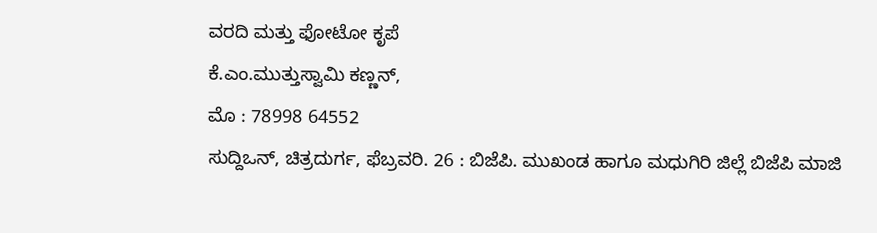ವರದಿ ಮತ್ತು ಫೋಟೋ ಕೃಪೆ
ಕೆ.ಎಂ.ಮುತ್ತುಸ್ವಾಮಿ ಕಣ್ಣನ್,
ಮೊ : 78998 64552
ಸುದ್ದಿಒನ್, ಚಿತ್ರದುರ್ಗ, ಫೆಬ್ರವರಿ. 26 : ಬಿಜೆಪಿ. ಮುಖಂಡ ಹಾಗೂ ಮಧುಗಿರಿ ಜಿಲ್ಲೆ ಬಿಜೆಪಿ ಮಾಜಿ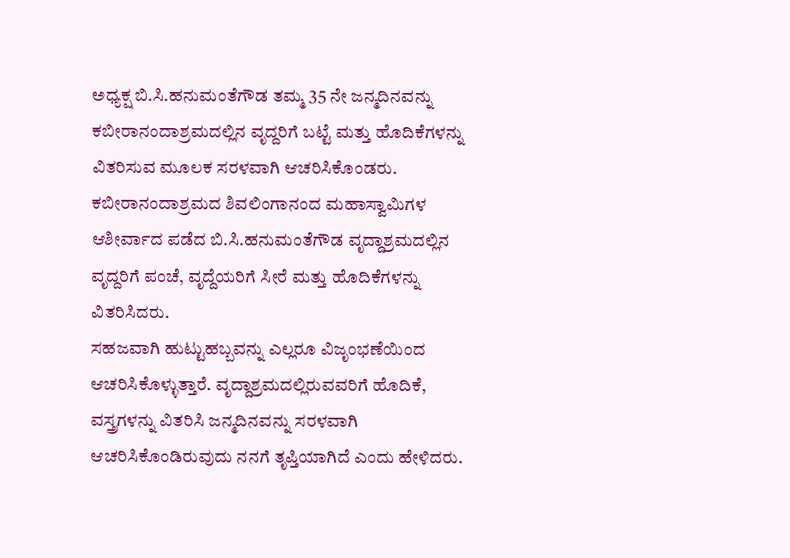ಅಧ್ಯಕ್ಷ ಬಿ.ಸಿ.ಹನುಮಂತೆಗೌಡ ತಮ್ಮ 35 ನೇ ಜನ್ಮದಿನವನ್ನು ಕಬೀರಾನಂದಾಶ್ರಮದಲ್ಲಿನ ವೃದ್ದರಿಗೆ ಬಟ್ಟೆ ಮತ್ತು ಹೊದಿಕೆಗಳನ್ನು ವಿತರಿಸುವ ಮೂಲಕ ಸರಳವಾಗಿ ಆಚರಿಸಿಕೊಂಡರು.
ಕಬೀರಾನಂದಾಶ್ರಮದ ಶಿವಲಿಂಗಾನಂದ ಮಹಾಸ್ವಾಮಿಗಳ ಆಶೀರ್ವಾದ ಪಡೆದ ಬಿ.ಸಿ.ಹನುಮಂತೆಗೌಡ ವೃದ್ದಾಶ್ರಮದಲ್ಲಿನ ವೃದ್ದರಿಗೆ ಪಂಚೆ, ವೃದ್ದೆಯರಿಗೆ ಸೀರೆ ಮತ್ತು ಹೊದಿಕೆಗಳನ್ನು ವಿತರಿಸಿದರು.
ಸಹಜವಾಗಿ ಹುಟ್ಟುಹಬ್ಬವನ್ನು ಎಲ್ಲರೂ ವಿಜೃಂಭಣೆಯಿಂದ ಆಚರಿಸಿಕೊಳ್ಳುತ್ತಾರೆ. ವೃದ್ದಾಶ್ರಮದಲ್ಲಿರುವವರಿಗೆ ಹೊದಿಕೆ, ವಸ್ತ್ರಗಳನ್ನು ವಿತರಿಸಿ ಜನ್ಮದಿನವನ್ನು ಸರಳವಾಗಿ ಆಚರಿಸಿಕೊಂಡಿರುವುದು ನನಗೆ ತೃಪ್ತಿಯಾಗಿದೆ ಎಂದು ಹೇಳಿದರು.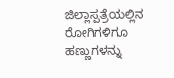ಜಿಲ್ಲಾಸ್ಪತ್ರೆಯಲ್ಲಿನ ರೋಗಿಗಳಿಗೂ ಹಣ್ಣುಗಳನ್ನು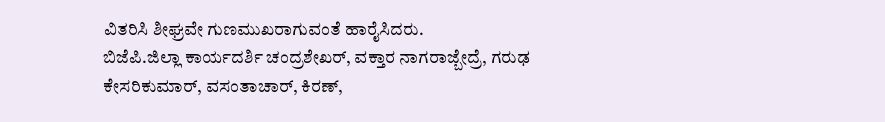ವಿತರಿಸಿ ಶೀಘ್ರವೇ ಗುಣಮುಖರಾಗುವಂತೆ ಹಾರೈಸಿದರು.
ಬಿಜೆಪಿ.ಜಿಲ್ಲಾ ಕಾರ್ಯದರ್ಶಿ ಚಂದ್ರಶೇಖರ್, ವಕ್ತಾರ ನಾಗರಾಜ್ಬೇದ್ರೆ, ಗರುಢ ಕೇಸರಿಕುಮಾರ್, ವಸಂತಾಚಾರ್, ಕಿರಣ್,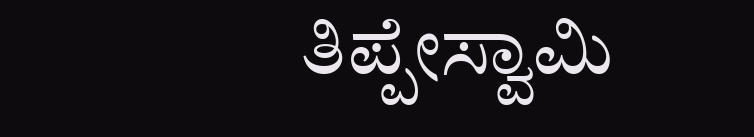ತಿಪ್ಪೇಸ್ವಾಮಿ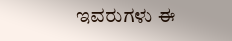ಇವರುಗಳು ಈ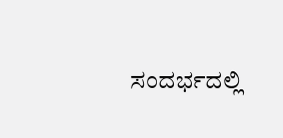ಸಂದರ್ಭದಲ್ಲಿ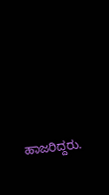ಹಾಜರಿದ್ದರು.